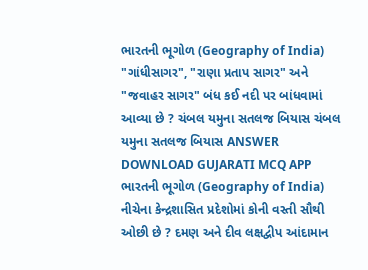ભારતની ભૂગોળ (Geography of India) "ગાંધીસાગર", "રાણા પ્રતાપ સાગર" અને "જવાહર સાગર" બંધ કઈ નદી પર બાંધવામાં આવ્યા છે ? ચંબલ યમુના સતલજ બિયાસ ચંબલ યમુના સતલજ બિયાસ ANSWER DOWNLOAD GUJARATI MCQ APP
ભારતની ભૂગોળ (Geography of India) નીચેના કેન્દ્રશાસિત પ્રદેશોમાં કોની વસ્તી સૌથી ઓછી છે ? દમણ અને દીવ લક્ષદ્વીપ આંદામાન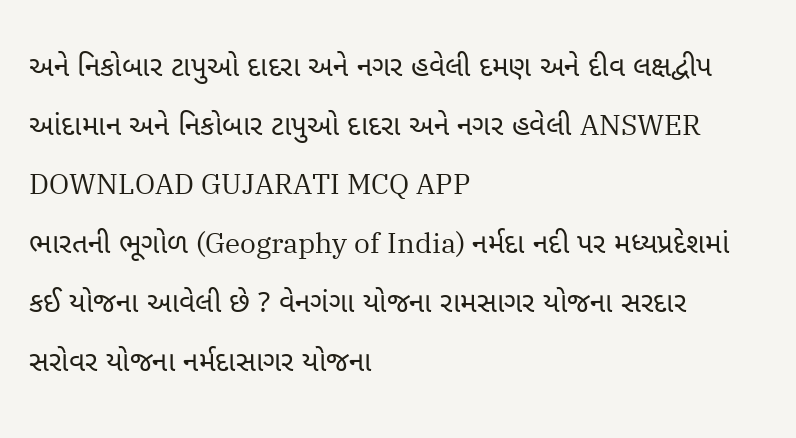અને નિકોબાર ટાપુઓ દાદરા અને નગર હવેલી દમણ અને દીવ લક્ષદ્વીપ આંદામાન અને નિકોબાર ટાપુઓ દાદરા અને નગર હવેલી ANSWER DOWNLOAD GUJARATI MCQ APP
ભારતની ભૂગોળ (Geography of India) નર્મદા નદી પર મધ્યપ્રદેશમાં કઈ યોજના આવેલી છે ? વેનગંગા યોજના રામસાગર યોજના સરદાર સરોવર યોજના નર્મદાસાગર યોજના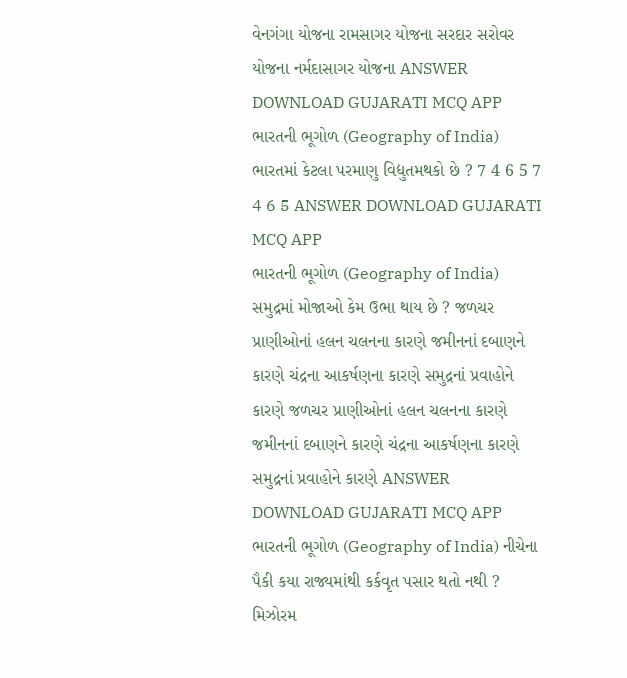વેનગંગા યોજના રામસાગર યોજના સરદાર સરોવર યોજના નર્મદાસાગર યોજના ANSWER DOWNLOAD GUJARATI MCQ APP
ભારતની ભૂગોળ (Geography of India) ભારતમાં કેટલા પરમાણુ વિદ્યુતમથકો છે ? 7 4 6 5 7 4 6 5 ANSWER DOWNLOAD GUJARATI MCQ APP
ભારતની ભૂગોળ (Geography of India) સમુદ્રમાં મોજાઓ કેમ ઉભા થાય છે ? જળચર પ્રાણીઓનાં હલન ચલનના કારણે જમીનનાં દબાણને કારણે ચંદ્રના આકર્ષણના કારણે સમુદ્રનાં પ્રવાહોને કારણે જળચર પ્રાણીઓનાં હલન ચલનના કારણે જમીનનાં દબાણને કારણે ચંદ્રના આકર્ષણના કારણે સમુદ્રનાં પ્રવાહોને કારણે ANSWER DOWNLOAD GUJARATI MCQ APP
ભારતની ભૂગોળ (Geography of India) નીચેના પૈકી કયા રાજ્યમાંથી કર્કવૃત પસાર થતો નથી ? મિઝોરમ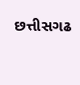છત્તીસગઢ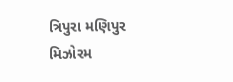ત્રિપુરા મણિપુર મિઝોરમ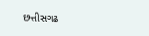છત્તીસગઢ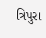ત્રિપુરા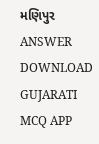મણિપુર ANSWER DOWNLOAD GUJARATI MCQ APP